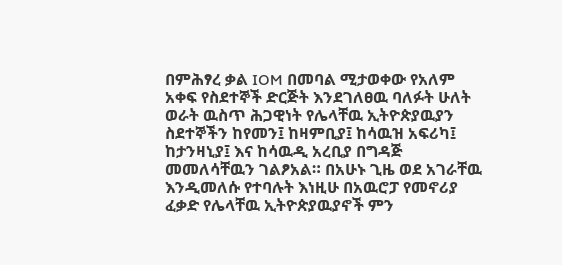በምሕፃረ ቃል IOM በመባል ሚታወቀው የአለም አቀፍ የስደተኞች ድርጅት እንደገለፀዉ ባለፉት ሁለት ወራት ዉስጥ ሕጋዊነት የሌላቸዉ ኢትዮጵያዉያን ስደተኞችን ከየመን፤ ከዛምቢያ፤ ከሳዉዝ አፍሪካ፤ ከታንዛኒያ፤ እና ከሳዉዲ አረቢያ በግዳጅ መመለሳቸዉን ገልፆአል። በአሁኑ ጊዜ ወደ አገራቸዉ እንዲመለሱ የተባሉት እነዚሁ በአዉሮፓ የመኖሪያ ፈቃድ የሌላቸዉ ኢትዮጵያዉያኖች ምን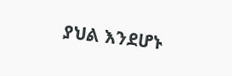ያህል እንደሆኑ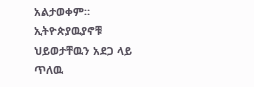አልታወቀም። ኢትዮጵያዉያኖቹ ህይወታቸዉን አደጋ ላይ ጥለዉ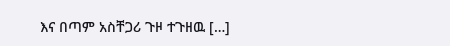እና በጣም አስቸጋሪ ጉዞ ተጉዘዉ […]